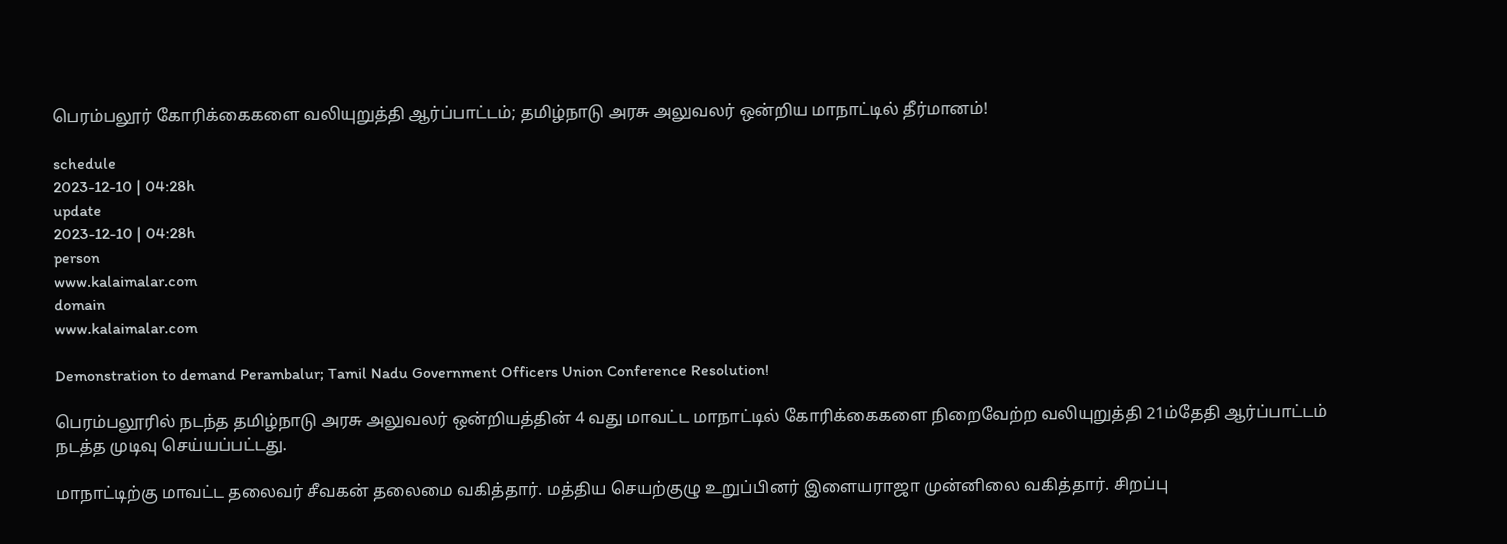பெரம்பலூர் கோரிக்கைகளை வலியுறுத்தி ஆர்ப்பாட்டம்; தமிழ்நாடு அரசு அலுவலர் ஒன்றிய மாநாட்டில் தீர்மானம்!

schedule
2023-12-10 | 04:28h
update
2023-12-10 | 04:28h
person
www.kalaimalar.com
domain
www.kalaimalar.com

Demonstration to demand Perambalur; Tamil Nadu Government Officers Union Conference Resolution!

பெரம்பலூரில் நடந்த தமிழ்நாடு அரசு அலுவலர் ஒன்றியத்தின் 4 வது மாவட்ட மாநாட்டில் கோரிக்கைகளை நிறைவேற்ற வலியுறுத்தி 21ம்தேதி ஆர்ப்பாட்டம் நடத்த முடிவு செய்யப்பட்டது.

மாநாட்டிற்கு மாவட்ட தலைவர் சீவகன் தலைமை வகித்தார். மத்திய செயற்குழு உறுப்பினர் இளையராஜா முன்னிலை வகித்தார். சிறப்பு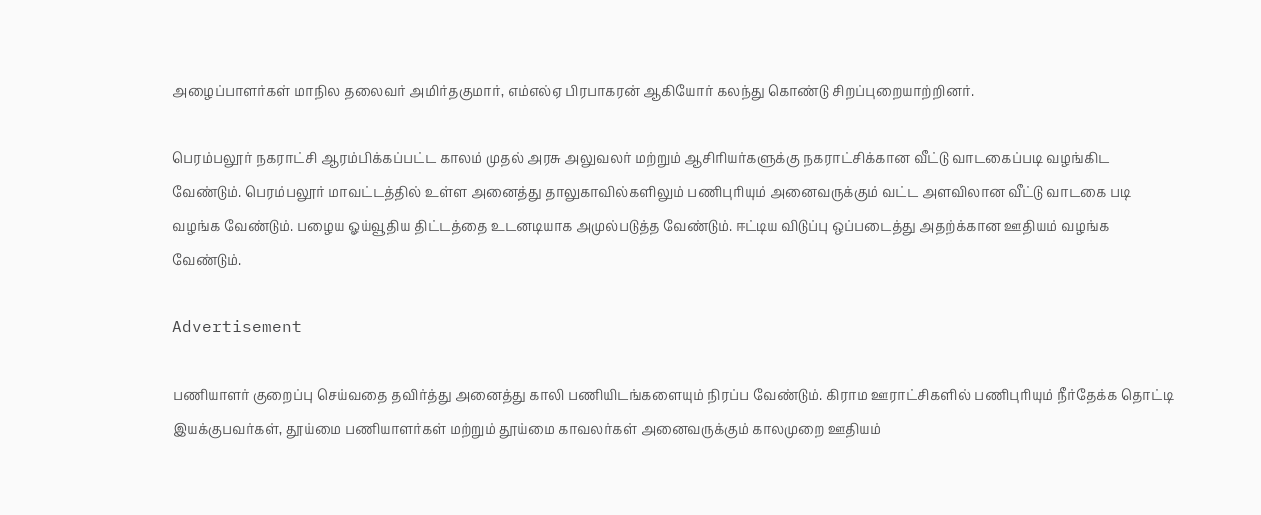அழைப்பாளர்கள் மாநில தலைவர் அமிர்தகுமார், எம்எல்ஏ பிரபாகரன் ஆகியோர் கலந்து கொண்டு சிறப்புறையாற்றினர்.

பெரம்பலூர் நகராட்சி ஆரம்பிக்கப்பட்ட காலம் முதல் அரசு அலுவலர் மற்றும் ஆசிரியர்களுக்கு நகராட்சிக்கான வீட்டு வாடகைப்படி வழங்கிட வேண்டும். பெரம்பலூர் மாவட்டத்தில் உள்ள அனைத்து தாலுகாவில்களிலும் பணிபுரியும் அனைவருக்கும் வட்ட அளவிலான வீட்டு வாடகை படி வழங்க வேண்டும். பழைய ஓய்வூதிய திட்டத்தை உடனடியாக அமுல்படுத்த வேண்டும். ஈட்டிய விடுப்பு ஒப்படைத்து அதற்க்கான ஊதியம் வழங்க வேண்டும்.

Advertisement

பணியாளர் குறைப்பு செய்வதை தவிர்த்து அனைத்து காலி பணியிடங்களையும் நிரப்ப வேண்டும். கிராம ஊராட்சிகளில் பணிபுரியும் நீர்தேக்க தொட்டி இயக்குபவர்கள், தூய்மை பணியாளர்கள் மற்றும் தூய்மை காவலர்கள் அனைவருக்கும் காலமுறை ஊதியம்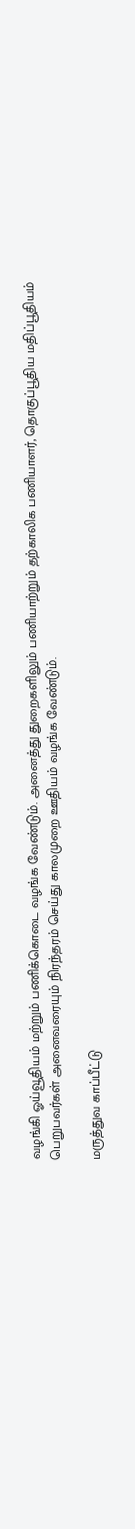வழங்கி ஓய்வூதியம் மற்றும் பணிக்கொடை வழங்க வேண்டும். அனைத்து துறைகளிலும் பணியாற்றும் தற்காலிக பணியாளர், தொகுப்பூதிய மதிப்பூதியம் பெறுபவர்கள் அனைவரையும் நிரந்தரம் செய்து காலமுறை ஊதியம் வழங்க வேண்டும்.

மருத்துவ காப்பீட்டு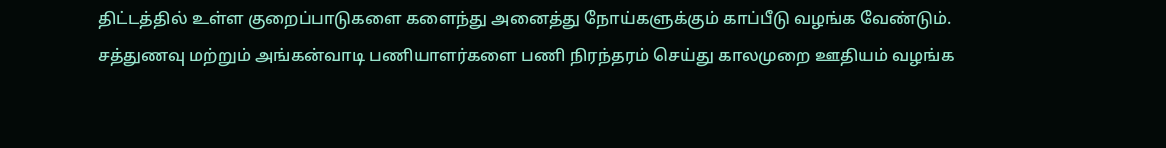திட்டத்தில் உள்ள குறைப்பாடுகளை களைந்து அனைத்து நோய்களுக்கும் காப்பீடு வழங்க வேண்டும்.
சத்துணவு மற்றும் அங்கன்வாடி பணியாளர்களை பணி நிரந்தரம் செய்து காலமுறை ஊதியம் வழங்க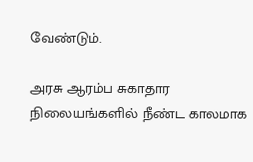வேண்டும்.

அரசு ஆரம்ப சுகாதார நிலையங்களில் நீண்ட காலமாக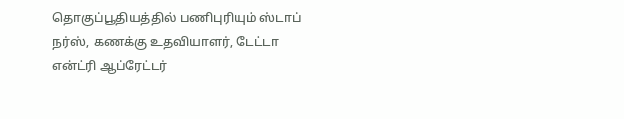தொகுப்பூதியத்தில் பணிபுரியும் ஸ்டாப் நர்ஸ், கணக்கு உதவியாளர், டேட்டா என்ட்ரி ஆப்ரேட்டர்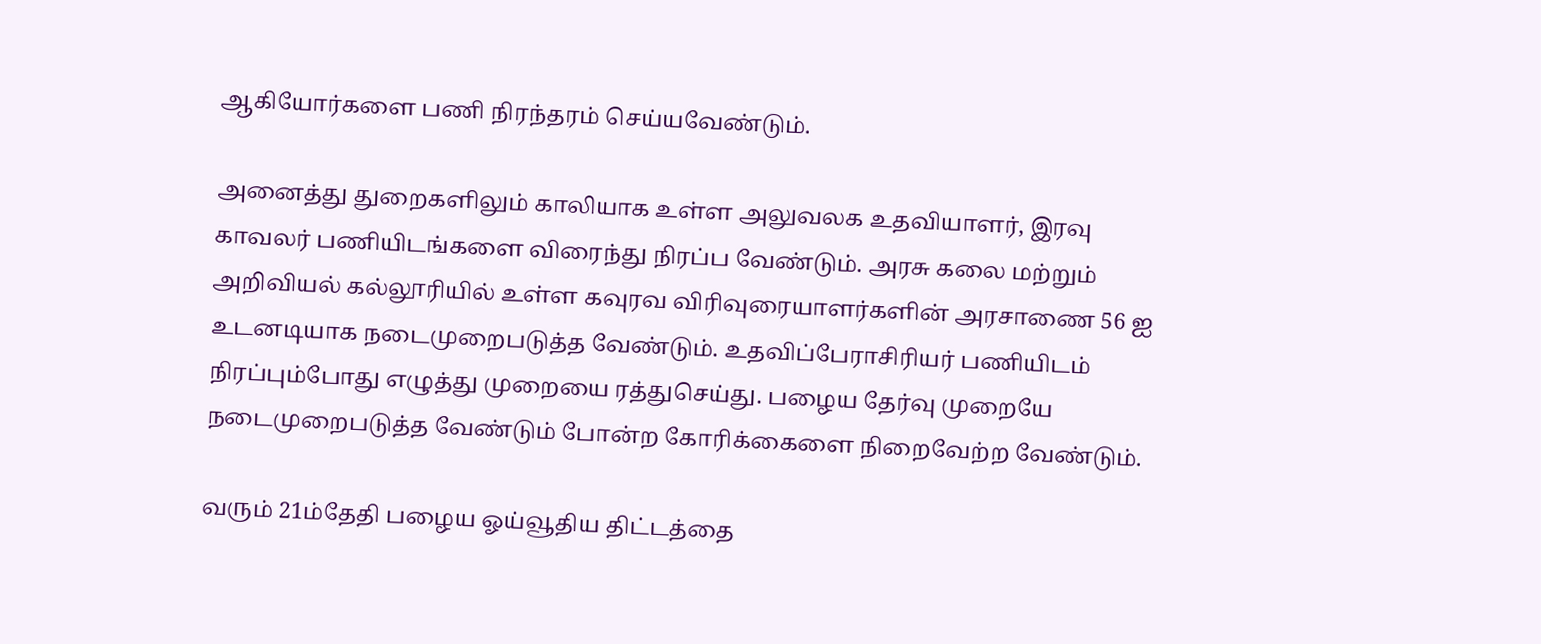ஆகியோர்களை பணி நிரந்தரம் செய்யவேண்டும்.

அனைத்து துறைகளிலும் காலியாக உள்ள அலுவலக உதவியாளர், இரவு காவலர் பணியிடங்களை விரைந்து நிரப்ப வேண்டும். அரசு கலை மற்றும் அறிவியல் கல்லூரியில் உள்ள கவுரவ விரிவுரையாளர்களின் அரசாணை 56 ஐ உடனடியாக நடைமுறைபடுத்த வேண்டும். உதவிப்பேராசிரியர் பணியிடம் நிரப்பும்போது எழுத்து முறையை ரத்துசெய்து. பழைய தேர்வு முறையே நடைமுறைபடுத்த வேண்டும் போன்ற கோரிக்கைளை நிறைவேற்ற வேண்டும்.

வரும் 21ம்தேதி பழைய ஓய்வூதிய திட்டத்தை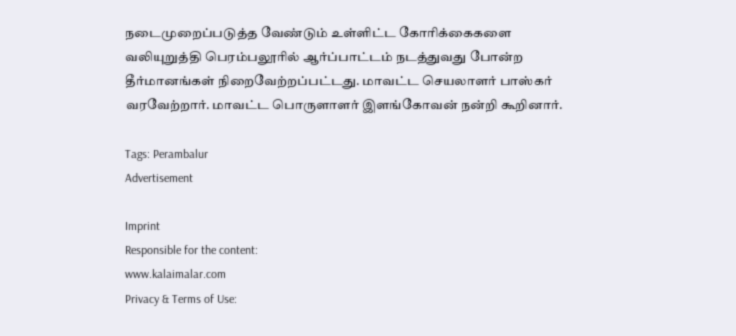நடைமுறைப்படுத்த வேண்டும் உள்ளிட்ட கோரிக்கைகளை வலியுறுத்தி பெரம்பலூரில் ஆர்ப்பாட்டம் நடத்துவது போன்ற தீர்மானங்கள் நிறைவேற்றப்பட்டது. மாவட்ட செயலாளர் பாஸ்கர் வரவேற்றார். மாவட்ட பொருளாளர் இளங்கோவன் நன்றி கூறினார்.

Tags: Perambalur
Advertisement

Imprint
Responsible for the content:
www.kalaimalar.com
Privacy & Terms of Use: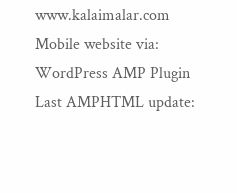www.kalaimalar.com
Mobile website via:
WordPress AMP Plugin
Last AMPHTML update: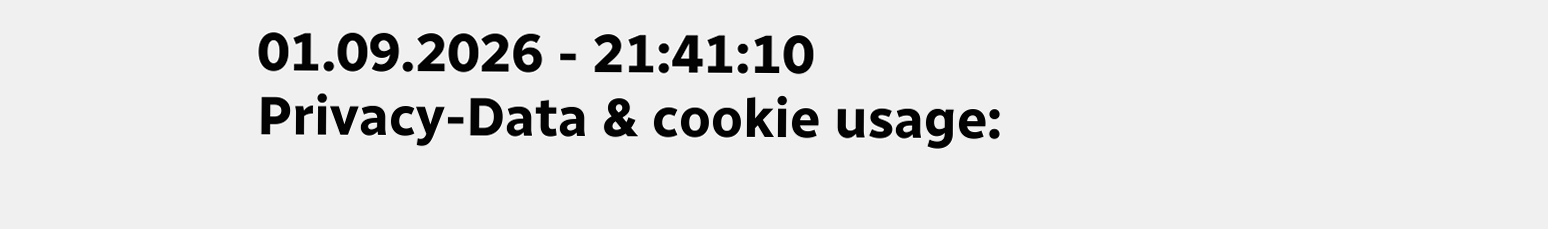01.09.2026 - 21:41:10
Privacy-Data & cookie usage: